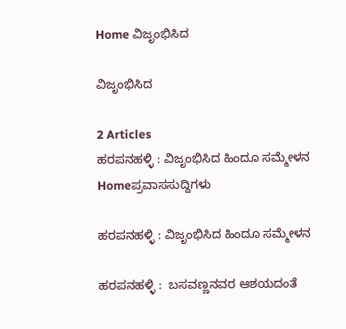Home ವಿಜೃಂಭಿಸಿದ

ವಿಜೃಂಭಿಸಿದ

2 Articles
ಹರಪನಹಳ್ಳಿ : ವಿಜೃಂಭಿಸಿದ ಹಿಂದೂ ಸಮ್ಮೇಳನ
Homeಪ್ರವಾಸಸುದ್ದಿಗಳು

ಹರಪನಹಳ್ಳಿ : ವಿಜೃಂಭಿಸಿದ ಹಿಂದೂ ಸಮ್ಮೇಳನ

ಹರಪನಹಳ್ಳಿ :  ಬಸವಣ್ಣನವರ ಆಶಯದಂತೆ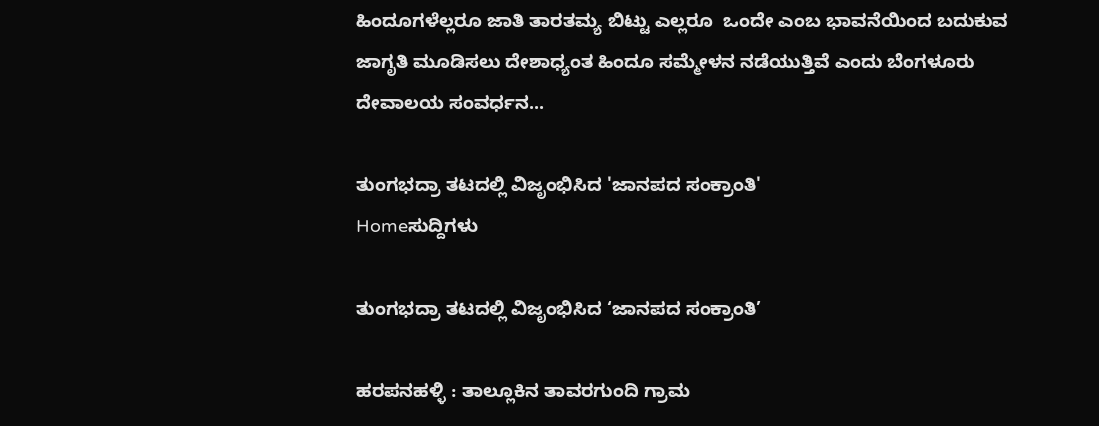ಹಿಂದೂಗಳೆಲ್ಲರೂ ಜಾತಿ ತಾರತಮ್ಯ ಬಿಟ್ಟು ಎಲ್ಲರೂ  ಒಂದೇ ಎಂಬ ಭಾವನೆಯಿಂದ ಬದುಕುವ ಜಾಗೃತಿ ಮೂಡಿಸಲು ದೇಶಾಧ್ಯಂತ ಹಿಂದೂ ಸಮ್ಮೇಳನ‌ ನಡೆಯುತ್ತಿವೆ ಎಂದು ಬೆಂಗಳೂರು ದೇವಾಲಯ ಸಂವರ್ಧನ...

ತುಂಗಭದ್ರಾ ತಟದಲ್ಲಿ ವಿಜೃಂಭಿಸಿದ 'ಜಾನಪದ ಸಂಕ್ರಾಂತಿ'
Homeಸುದ್ದಿಗಳು

ತುಂಗಭದ್ರಾ ತಟದಲ್ಲಿ ವಿಜೃಂಭಿಸಿದ ‘ಜಾನಪದ ಸಂಕ್ರಾಂತಿ’

ಹರಪನಹಳ್ಳಿ : ತಾಲ್ಲೂಕಿನ ತಾವರಗುಂದಿ ಗ್ರಾಮ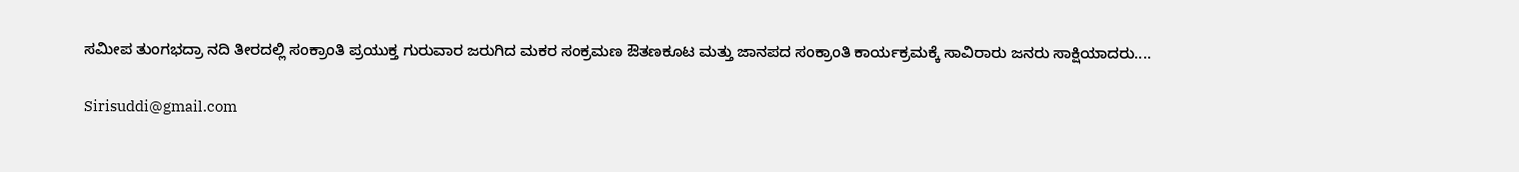ಸಮೀಪ ತುಂಗಭದ್ರಾ ನದಿ ತೀರದಲ್ಲಿ ಸಂಕ್ರಾಂತಿ ಪ್ರಯುಕ್ತ ಗುರುವಾರ ಜರುಗಿದ ಮಕರ ಸಂಕ್ರಮಣ ಔತಣಕೂಟ ಮತ್ತು ಜಾನಪದ ಸಂಕ್ರಾಂತಿ ಕಾರ್ಯಕ್ರಮಕ್ಕೆ ಸಾವಿರಾರು ಜನರು ಸಾಕ್ಷಿಯಾದರು....

Sirisuddi@gmail.com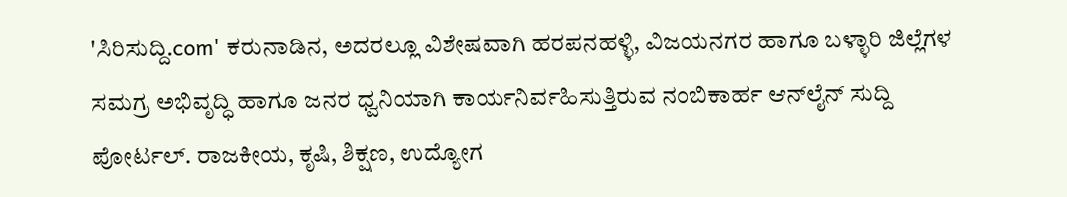'ಸಿರಿಸುದ್ದಿ.com' ಕರುನಾಡಿನ, ಅದರಲ್ಲೂ ವಿಶೇಷವಾಗಿ ಹರಪನಹಳ್ಳಿ, ವಿಜಯನಗರ ಹಾಗೂ ಬಳ್ಳಾರಿ ಜಿಲ್ಲೆಗಳ ಸಮಗ್ರ ಅಭಿವೃದ್ಧಿ ಹಾಗೂ ಜನರ ಧ್ವನಿಯಾಗಿ ಕಾರ್ಯನಿರ್ವಹಿಸುತ್ತಿರುವ ನಂಬಿಕಾರ್ಹ ಆನ್‌ಲೈನ್ ಸುದ್ದಿ ಪೋರ್ಟಲ್. ರಾಜಕೀಯ, ಕೃಷಿ, ಶಿಕ್ಷಣ, ಉದ್ಯೋಗ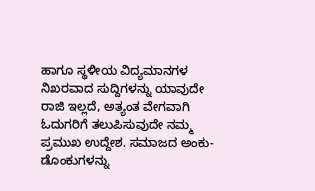ಹಾಗೂ ಸ್ಥಳೀಯ ವಿದ್ಯಮಾನಗಳ ನಿಖರವಾದ ಸುದ್ದಿಗಳನ್ನು ಯಾವುದೇ ರಾಜಿ ಇಲ್ಲದೆ, ಅತ್ಯಂತ ವೇಗವಾಗಿ ಓದುಗರಿಗೆ ತಲುಪಿಸುವುದೇ ನಮ್ಮ ಪ್ರಮುಖ ಉದ್ದೇಶ. ಸಮಾಜದ ಅಂಕು-ಡೊಂಕುಗಳನ್ನು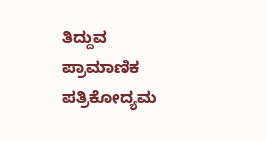ತಿದ್ದುವ ಪ್ರಾಮಾಣಿಕ ಪತ್ರಿಕೋದ್ಯಮ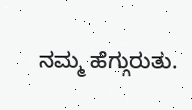ನಮ್ಮ ಹೆಗ್ಗುರುತು.